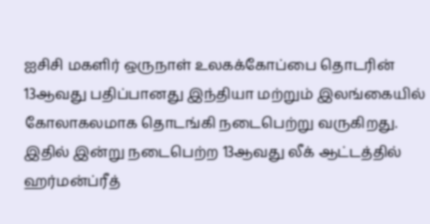ஐசிசி மகளிர் ஒருநாள் உலகக்கோப்பை தொடரின் 13ஆவது பதிப்பானது இந்தியா மற்றும் இலங்கையில் கோலாகலமாக தொடங்கி நடைபெற்று வருகிறது. இதில் இன்று நடைபெற்ற 13ஆவது லீக் ஆட்டத்தில் ஹர்மன்ப்ரீத்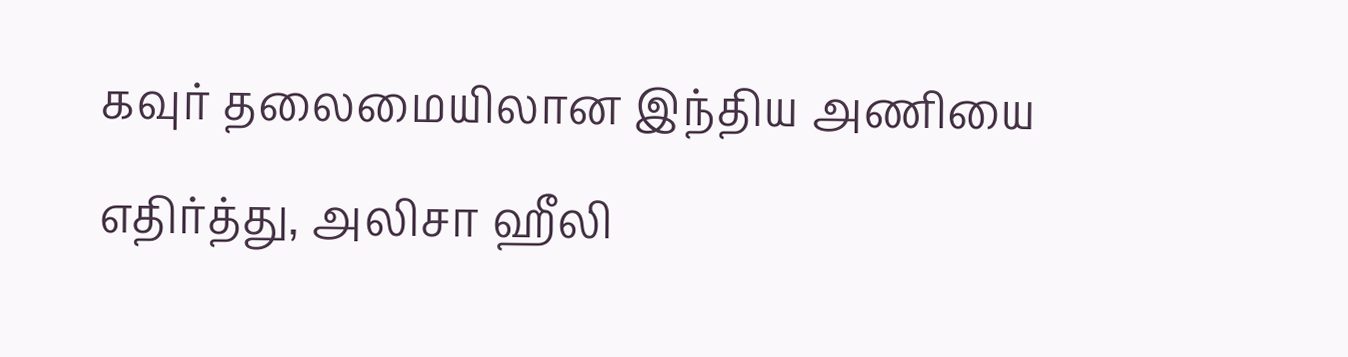கவுர் தலைமையிலான இந்திய அணியை எதிர்த்து, அலிசா ஹீலி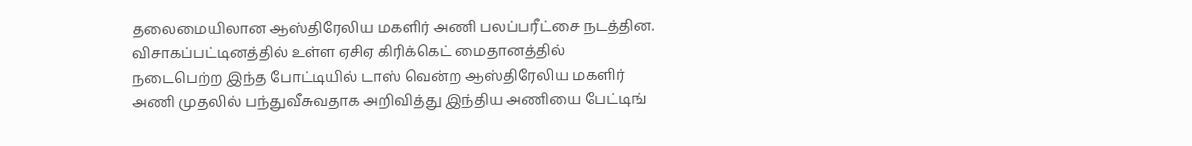தலைமையிலான ஆஸ்திரேலிய மகளிர் அணி பலப்பரீட்சை நடத்தின. விசாகப்பட்டினத்தில் உள்ள ஏசிஏ கிரிக்கெட் மைதானத்தில் நடைபெற்ற இந்த போட்டியில் டாஸ் வென்ற ஆஸ்திரேலிய மகளிர் அணி முதலில் பந்துவீசுவதாக அறிவித்து இந்திய அணியை பேட்டிங்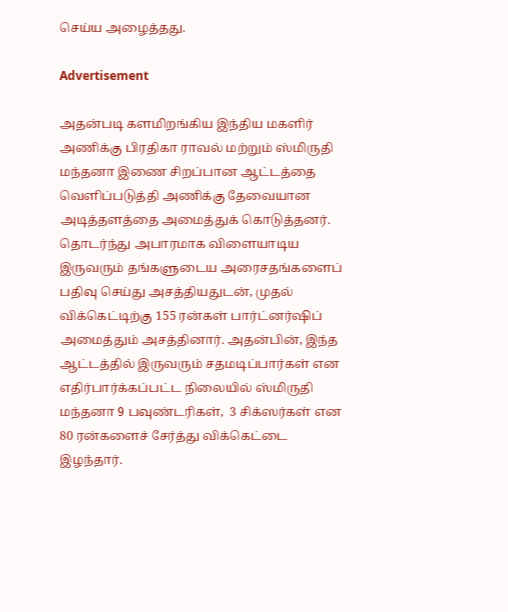செய்ய அழைத்தது.

Advertisement

அதன்படி களமிறங்கிய இந்திய மகளிர் அணிக்கு பிரதிகா ராவல் மற்றும் ஸ்மிருதி மந்தனா இணை சிறப்பான ஆட்டத்தை வெளிப்படுத்தி அணிக்கு தேவையான அடித்தளத்தை அமைத்துக் கொடுத்தனர். தொடர்ந்து அபாரமாக விளையாடிய இருவரும் தங்களுடைய அரைசதங்களைப் பதிவு செய்து அசத்தியதுடன், முதல் விக்கெட்டிற்கு 155 ரன்கள் பார்ட்னர்ஷிப் அமைத்தும் அசத்தினார். அதன்பின், இந்த ஆட்டத்தில் இருவரும் சதமடிப்பார்கள் என எதிர்பார்க்கப்பட்ட நிலையில் ஸ்மிருதி மந்தனா 9 பவுண்டரிகள்,  3 சிக்ஸர்கள் என 80 ரன்களைச் சேர்த்து விக்கெட்டை இழந்தார்.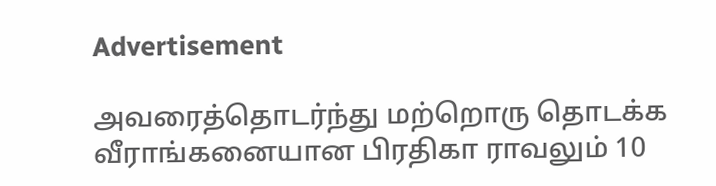Advertisement

அவரைத்தொடர்ந்து மற்றொரு தொடக்க வீராங்கனையான பிரதிகா ராவலும் 10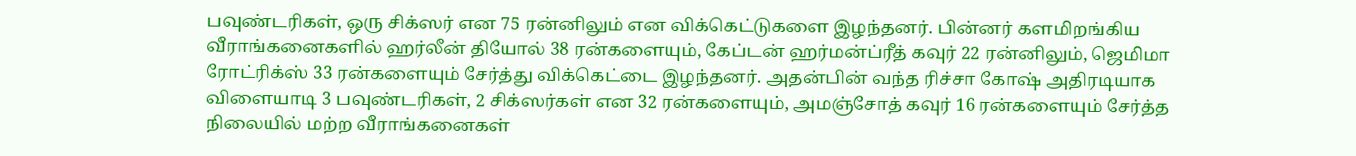பவுண்டரிகள், ஒரு சிக்ஸர் என 75 ரன்னிலும் என விக்கெட்டுகளை இழந்தனர். பின்னர் களமிறங்கிய வீராங்கனைகளில் ஹர்லீன் தியோல் 38 ரன்களையும், கேப்டன் ஹர்மன்ப்ரீத் கவுர் 22 ரன்னிலும், ஜெமிமா ரோட்ரிக்ஸ் 33 ரன்களையும் சேர்த்து விக்கெட்டை இழந்தனர். அதன்பின் வந்த ரிச்சா கோஷ் அதிரடியாக விளையாடி 3 பவுண்டரிகள், 2 சிக்ஸர்கள் என 32 ரன்களையும், அமஞ்சோத் கவுர் 16 ரன்களையும் சேர்த்த நிலையில் மற்ற வீராங்கனைகள்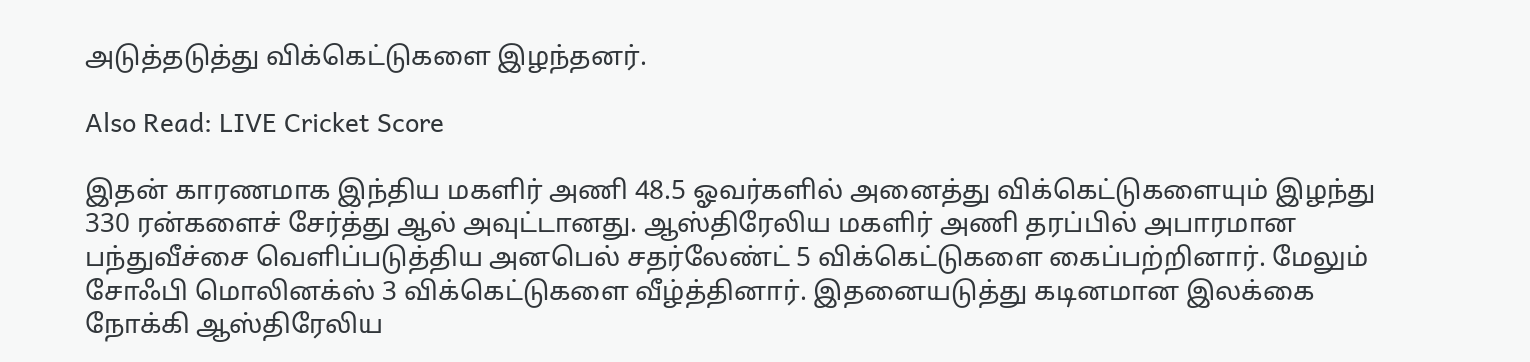அடுத்தடுத்து விக்கெட்டுகளை இழந்தனர்.

Also Read: LIVE Cricket Score

இதன் காரணமாக இந்திய மகளிர் அணி 48.5 ஓவர்களில் அனைத்து விக்கெட்டுகளையும் இழந்து 330 ரன்களைச் சேர்த்து ஆல் அவுட்டானது. ஆஸ்திரேலிய மகளிர் அணி தரப்பில் அபாரமான பந்துவீச்சை வெளிப்படுத்திய அனபெல் சதர்லேண்ட் 5 விக்கெட்டுகளை கைப்பற்றினார். மேலும் சோஃபி மொலினக்ஸ் 3 விக்கெட்டுகளை வீழ்த்தினார். இதனையடுத்து கடினமான இலக்கை நோக்கி ஆஸ்திரேலிய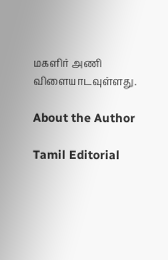மகளிர் அணி விளையாடவுள்ளது.

About the Author

Tamil Editorial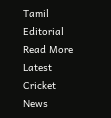Tamil Editorial Read More
Latest Cricket News